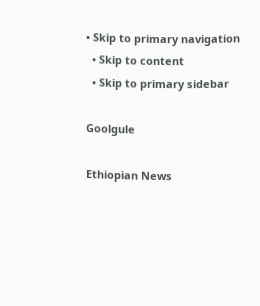• Skip to primary navigation
  • Skip to content
  • Skip to primary sidebar

Goolgule

Ethiopian News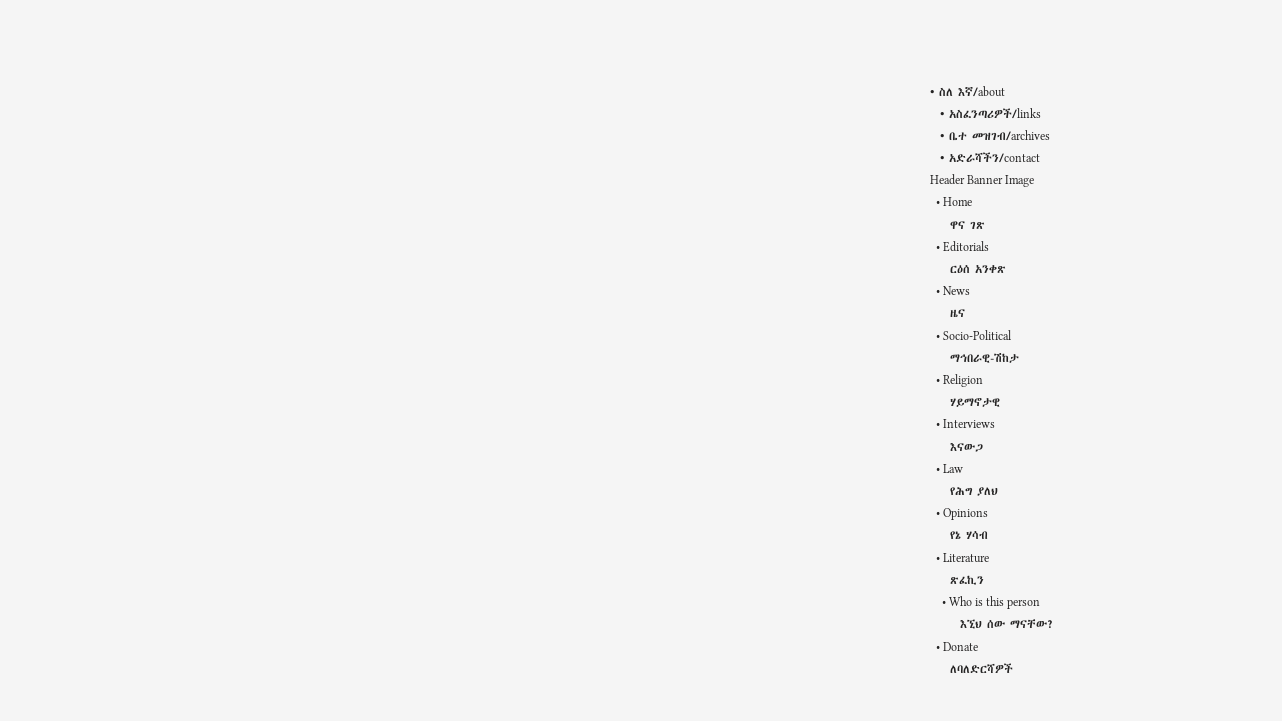• ስለ እኛ/about
  • አስፈንጣሪዎች/links
  • ቤተ መዝገብ/archives
  • አድራሻችን/contact
Header Banner Image
  • Home
    ዋና ገጽ
  • Editorials
    ርዕሰ አንቀጽ
  • News
    ዜና
  • Socio-Political
    ማኅበራዊ-ሽከታ
  • Religion
    ሃይማኖታዊ
  • Interviews
    እናውጋ
  • Law
    የሕግ ያለህ
  • Opinions
    የኔ ሃሳብ
  • Literature
    ጽፈኪን
    • Who is this person
      እኚህ ሰው ማናቸው?
  • Donate
    ለባለድርሻዎች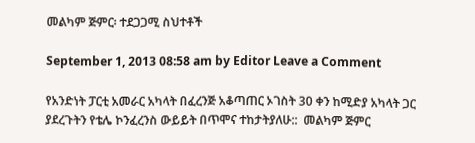መልካም ጅምር፡ ተደጋጋሚ ስህተቶች

September 1, 2013 08:58 am by Editor Leave a Comment

የአንድነት ፓርቲ አመራር አካላት በፈረንጅ አቆጣጠር ኦገስት 30 ቀን ከሚድያ አካላት ጋር ያደረጉትን የቴሌ ኮንፈረንስ ውይይት በጥሞና ተከታትያለሁ::  መልካም ጅምር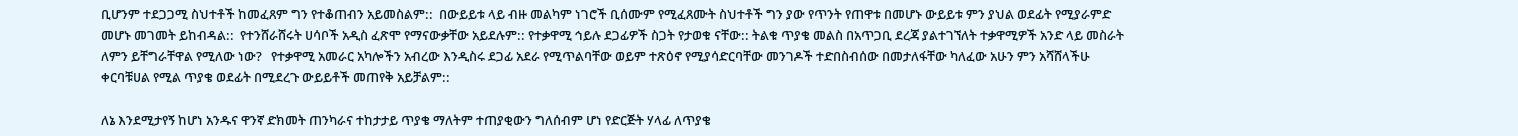ቢሆንም ተደጋጋሚ ስህተቶች ከመፈጸም ግን የተቆጠብን አይመስልም::  በውይይቱ ላይ ብዙ መልካም ነገሮች ቢሰሙም የሚፈጸሙት ስህተቶች ግን ያው የጥንት የጠዋቱ በመሆኑ ውይይቱ ምን ያህል ወደፊት የሚያራምድ መሆኑ መገመት ይከብዳል::  የተንሸራሸሩት ሀሳቦች አዲስ ፈጽሞ የማናውቃቸው አይደሉም:: የተቃዋሚ ኅይሉ ደጋፊዎች ስጋት የታወቁ ናቸው:: ትልቁ ጥያቄ መልስ በአጥጋቢ ደረጃ ያልተገኘለት ተቃዋሚዎች አንድ ላይ መስራት ለምን ይቸግራቸዋል የሚለው ነው?   የተቃዋሚ አመራር አካሎችን አብረው እንዲስሩ ደጋፊ አደራ የሚጥልባቸው ወይም ተጽዕኖ የሚያሳድርባቸው መንገዶች ተድበስብሰው በመታለፋቸው ካለፈው አሁን ምን አሻሸላችሁ ቀርባቹሀል የሚል ጥያቄ ወደፊት በሚደረጉ ውይይቶች መጠየቅ አይቻልም::

ለኔ እንደሚታየኝ ከሆነ አንዱና ዋንኛ ድክመት ጠንካራና ተከታታይ ጥያቄ ማለትም ተጠያቂውን ግለሰብም ሆነ የድርጅት ሃላፊ ለጥያቄ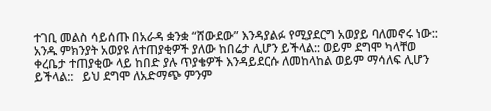ተገቢ መልስ ሳይሰጡ በአራዳ ቋንቋ “ሸውደው” እንዳያልፉ የሚያደርግ አወያይ ባለመኖሩ ነው:: አንዱ ምክንያት አወያዩ ለተጠያቂዎች ያለው ከበሬታ ሊሆን ይችላል:: ወይም ደግሞ ካላቸወ ቀረቤታ ተጠያቂው ላይ ከበድ ያሉ ጥያቄዎች እንዳይደርሱ ለመከላከል ወይም ማሳለፍ ሊሆን ይችላል::   ይህ ደግሞ ለአድማጭ ምንም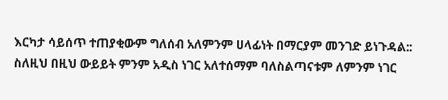እርካታ ሳይሰጥ ተጠያቂውም ግለሰብ አለምንም ሀላፊነት በማርያም መንገድ ይነጉዳል::  ስለዚህ በዚህ ውይይት ምንም አዲስ ነገር አለተሰማም ባለስልጣናቱም ለምንም ነገር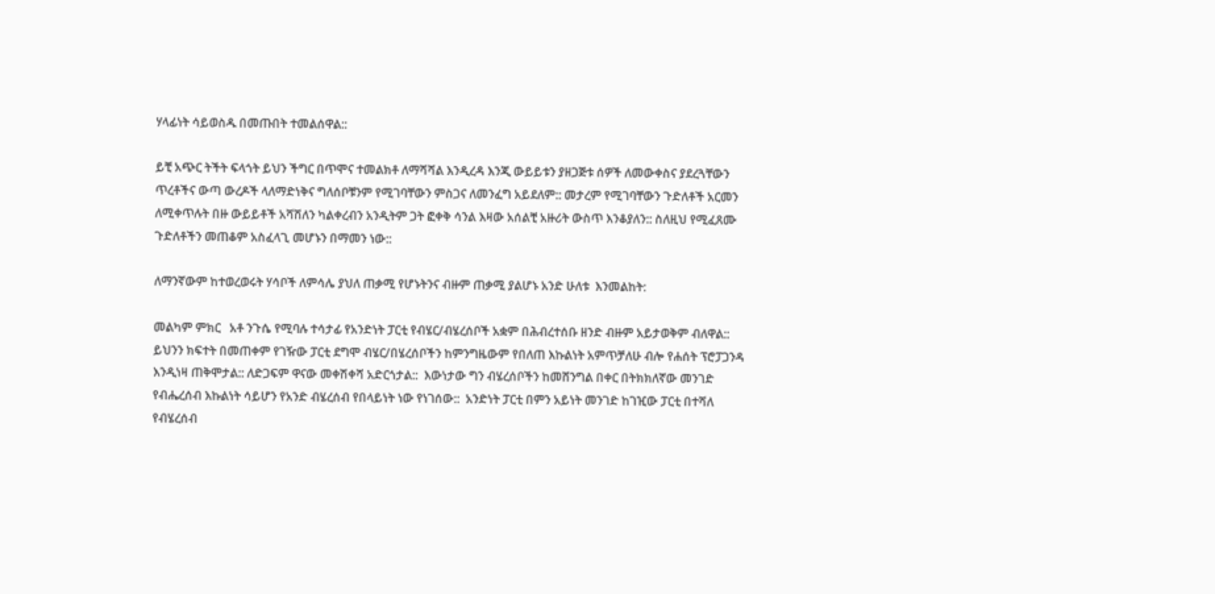ሃላፊነት ሳይወስዱ በመጡበት ተመልሰዋል::

ይቺ አጭር ትችት ፍላጎት ይህን ችግር በጥሞና ተመልክቶ ለማሻሻል እንዲረዳ እንጂ ውይይቱን ያዘጋጅቱ ሰዎች ለመውቀስና ያደረጓቸውን ጥረቶችና ውጣ ውረዶች ላለማድነቅና ግለሰቦቹንም የሚገባቸውን ምስጋና ለመንፈግ አይደለም:: መታረም የሚገባቸውን ጉድለቶች አርመን ለሚቀጥሉት በዙ ውይይቶች አሻሽለን ካልቀረብን አንዲትም ጋት ፎቀቅ ሳንል እዛው አሰልቺ አዙሪት ውስጥ እንቆያለን:: ስለዚህ የሚፈጸሙ ጉድለቶችን መጠቆም አስፈላጊ መሆኑን በማመን ነው::

ለማንኛውም ከተወረወሩት ሃሳቦች ለምሳሌ ያህለ ጠቃሚ የሆኑትንና ብዙም ጠቃሚ ያልሆኑ አንድ ሁለቱ  እንመልከት:

መልካም ምክር   አቶ ንጉሴ የሚባሉ ተሳታፊ የአንድነት ፓርቲ የብሄር/ብሄረሰቦች አቋም በሕብረተሰቡ ዘንድ ብዙም አይታወቅም ብለዋል:: ይህንን ክፍተት በመጠቀም የገዥው ፓርቲ ደግሞ ብሄር/በሄረሰቦችን ከምንግዜውም የበለጠ እኩልነት አምጥቻለሁ ብሎ የሐሰት ፕሮፓጋንዳ እንዲነዛ ጠቅሞታል:: ለድጋፍም ዋናው መቀሽቀሻ አድርጎታል::  እውነታው ግን ብሄረሰቦችን ከመሸንግል በቀር በትክክለኛው መንገድ የብሔረሰብ እኩልነት ሳይሆን የአንድ ብሄረሰብ የበላይነት ነው የነገሰው::  አንድነት ፓርቲ በምን አይነት መንገድ ከገዢው ፓርቲ በተሻለ የብሄረሰብ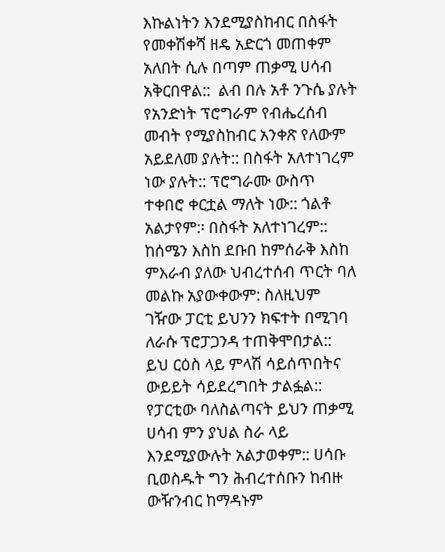እኩልነትን እንደሚያስከብር በስፋት የመቀሽቀሻ ዘዴ አድርጎ መጠቀም አለበት ሲሉ በጣም ጠቃሚ ሀሳብ አቅርበዋል::  ልብ በሉ አቶ ንጉሴ ያሉት የአንድነት ፕሮግራም የብሔረሰብ መብት የሚያስከብር አንቀጽ የለውም አይደለመ ያሉት:: በስፋት አለተነገረም ነው ያሉት:: ፕሮግራሙ ውስጥ ተቀበሮ ቀርቷል ማለት ነው:: ጎልቶ አልታየም:፡ በስፋት አለተነገረም::  ከሰሜን እስከ ደቡበ ከምሰራቅ እስከ ምእራብ ያለው ህብረተሰብ ጥርት ባለ መልኩ አያውቀውም: ስለዚህም ገዥው ፓርቲ ይህንን ክፍተት በሚገባ ለራሱ ፕሮፓጋንዳ ተጠቅሞበታል::  ይህ ርዕስ ላይ ምላሽ ሳይሰጥበትና ውይይት ሳይደረግበት ታልፏል::  የፓርቲው ባለስልጣናት ይህን ጠቃሚ ሀሳብ ምን ያህል ስራ ላይ እንደሚያውሉት አልታወቀም:: ሀሳቡ ቢወስዱት ግን ሕብረተሰቡን ከብዙ ውዥንብር ከማዳኑም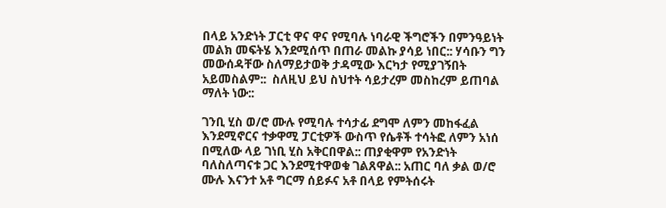በላይ አንድነት ፓርቲ ዋና ዋና የሚባሉ ነባራዊ ችግሮችን በምንዓይነት  መልክ መፍትሄ እንደሚሰጥ በጠራ መልኩ ያሳይ ነበር:: ሃሳቡን ግን መውሰዳቸው ስለማይታወቅ ታዳሚው እርካታ የሚያገኝበት አይመስልም::  ስለዚህ ይህ ስህተት ሳይታረም መስከረም ይጠባል ማለት ነው::

ገንቢ ሂስ ወ/ሮ ሙሉ የሚባሉ ተሳታፊ ደግሞ ለምን መከፋፈል እንደሚኖርና ተቃዋሚ ፓርቲዎች ውስጥ የሴቶች ተሳትፎ ለምን አነሰ በሚለው ላይ ገነቢ ሂስ አቅርበዋል:: ጠያቂዋም የአንድነት ባለስለጣናቱ ጋር እንደሚተዋወቁ ገልጸዋል:: አጠር ባለ ቃል ወ/ሮ ሙሉ እናንተ አቶ ግርማ ሰይፉና አቶ በላይ የምትሰሩት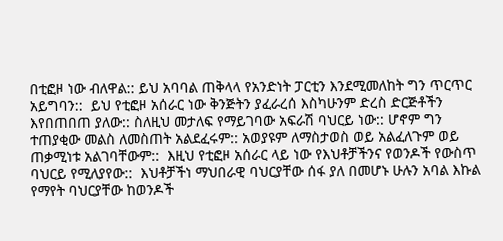በቲፎዞ ነው ብለዋል:: ይህ አባባል ጠቅላላ የአንድነት ፓርቲን እንደሚመለከት ግን ጥርጥር አይግባን::  ይህ የቲፎዞ አሰራር ነው ቅንጅትን ያፈራረሰ እስካሁንም ድረስ ድርጅቶችን እየበጠበጠ ያለው:: ስለዚህ መታለፍ የማይገባው አፍራሽ ባህርይ ነው:: ሆኖም ግን ተጠያቂው መልስ ለመስጠት አልደፈሩም:: አወያዩም ለማስታወስ ወይ አልፈለጉም ወይ ጠቃሚነቱ አልገባቸውም::  እዚህ የቲፎዞ አሰራር ላይ ነው የእህቶቻችንና የወንዶች የውስጥ ባህርይ የሚለያየው::  እህቶቻችነ ማህበራዊ ባህርያቸው ሰፋ ያለ በመሆኑ ሁሉን አባል እኩል የማየት ባህርያቸው ከወንዶች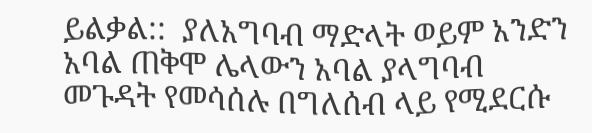ይልቃል::  ያለአግባብ ማድላት ወይም አንድን አባል ጠቅሞ ሌላውን አባል ያላግባብ መጉዳት የመሳሰሉ በግለሰብ ላይ የሚደርሱ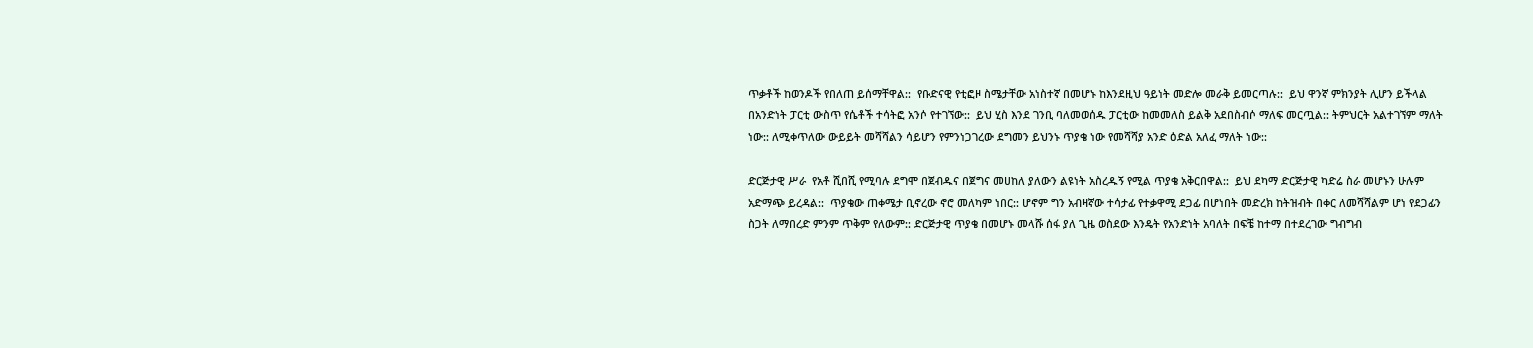ጥቃቶች ከወንዶች የበለጠ ይሰማቸዋል::  የቡድናዊ የቲፎዞ ስሜታቸው አነስተኛ በመሆኑ ከእንደዚህ ዓይነት መድሎ መራቅ ይመርጣሉ::  ይህ ዋንኛ ምክንያት ሊሆን ይችላል በአንድነት ፓርቲ ውስጥ የሴቶች ተሳትፎ አንሶ የተገኘው::  ይህ ሂስ እንደ ገንቢ ባለመወሰዱ ፓርቲው ከመመለስ ይልቅ አደበስብሶ ማለፍ መርጧል:: ትምህርት አልተገኘም ማለት ነው:: ለሚቀጥለው ውይይት መሻሻልን ሳይሆን የምንነጋገረው ደግመን ይህንኑ ጥያቄ ነው የመሻሻያ አንድ ዕድል አለፈ ማለት ነው::

ድርጅታዊ ሥራ  የአቶ ሺበሺ የሚባሉ ደግሞ በጀብዱና በጀግና መሀከለ ያለውን ልዩነት አስረዱኝ የሚል ጥያቄ አቅርበዋል::  ይህ ደካማ ድርጅታዊ ካድሬ ስራ መሆኑን ሁሉም አድማጭ ይረዳል::  ጥያቄው ጠቀሜታ ቢኖረው ኖሮ መለካም ነበር:: ሆኖም ግን አብዛኛው ተሳታፊ የተቃዋሚ ደጋፊ በሆነበት መድረክ ከትዝብት በቀር ለመሻሻልም ሆነ የደጋፊን ስጋት ለማበረድ ምንም ጥቅም የለውም:: ድርጅታዊ ጥያቄ በመሆኑ መላሹ ሰፋ ያለ ጊዜ ወስደው እንዴት የአንድነት አባለት በፍቼ ከተማ በተደረገው ግብግብ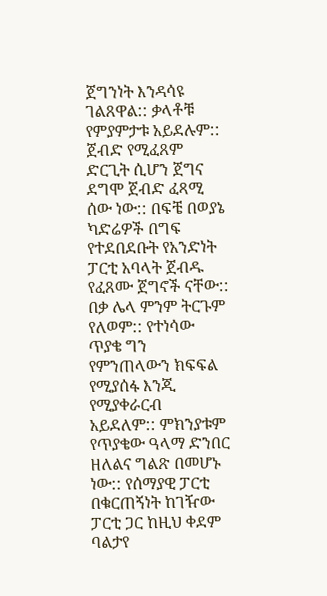ጀግንነት እንዳሳዩ ገልጸዋል:: ቃላቶቹ የምያምታቱ አይደሉም::  ጀብድ የሚፈጸም ድርጊት ሲሆን ጀግና ደግሞ ጀብድ ፈጻሚ ሰው ነው:: በፍቼ በወያኔ ካድሬዎች በግፍ የተደበደቡት የአንድነት ፓርቲ አባላት ጀብዱ የፈጸሙ ጀግኖች ናቸው:: በቃ ሌላ ምንም ትርጉም የለወም:: የተነሳው ጥያቄ ግን  የምንጠላውን ክፍፍል የሚያሰፋ እንጂ የሚያቀራርብ አይደለም:: ምክንያቱም የጥያቄው ዓላማ ድንበር ዘለልና ግልጽ በመሆኑ ነው:: የሰማያዊ ፓርቲ በቁርጠኝነት ከገዥው ፓርቲ ጋር ከዚህ ቀደም ባልታየ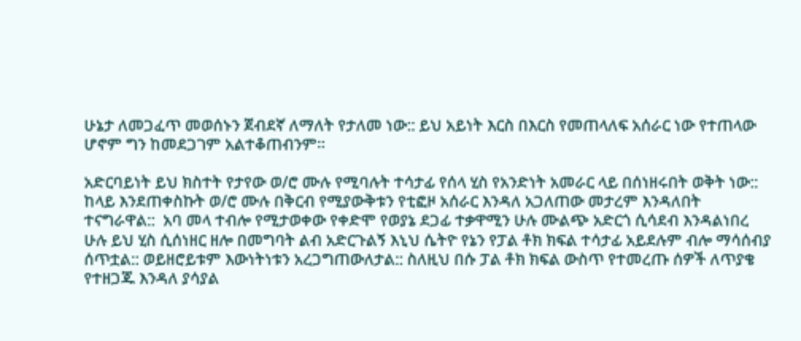ሁኔታ ለመጋፈጥ መወሰኑን ጀብደኛ ለማለት የታለመ ነው:: ይህ አይነት እርስ በእርስ የመጠላለፍ አሰራር ነው የተጠላው ሆኖም ግን ከመደጋገም አልተቆጠብንም።

አድርባይነት ይህ ክስተት የታየው ወ/ሮ ሙሉ የሚባሉት ተሳታፊ የሰላ ሂስ የአንድነት አመራር ላይ በሰነዘሩበት ወቅት ነው:: ከላይ እንደጠቀስኩት ወ/ሮ ሙሉ በቅርብ የሚያውቅቱን የቲፎዞ አሰራር እንዳለ አጋለጠው መታረም እንዳለበት ተናግራዋል::  አባ መላ ተብሎ የሚታወቀው የቀድሞ የወያኔ ደጋፊ ተቃዋሚን ሁሉ ሙልጭ አድርጎ ሲሳደብ እንዳልነበረ ሁሉ ይህ ሂስ ሲሰነዘር ዘሎ በመግባት ልብ አድርጉልኝ እኒህ ሴትዮ የኔን የፓል ቶክ ክፍል ተሳታፊ አይደሉም ብሎ ማሳሰብያ ሰጥቷል:: ወይዘሮይቱም እውነትነቱን አረጋግጠውለታል:: ስለዚህ በሱ ፓል ቶክ ክፍል ውስጥ የተመረጡ ሰዎች ለጥያቄ የተዘጋጁ እንዳለ ያሳያል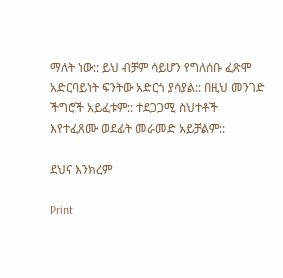ማለት ነው:: ይህ ብቻም ሳይሆን የግለሰቡ ፈጽሞ አድርባይነት ፍንትው አድርጎ ያሳያል:: በዚህ መንገድ ችግሮች አይፈቱም:: ተደጋጋሚ ስህተቶች እየተፈጸሙ ወደፊት መራመድ አይቻልም::

ደህና እንክረም

Print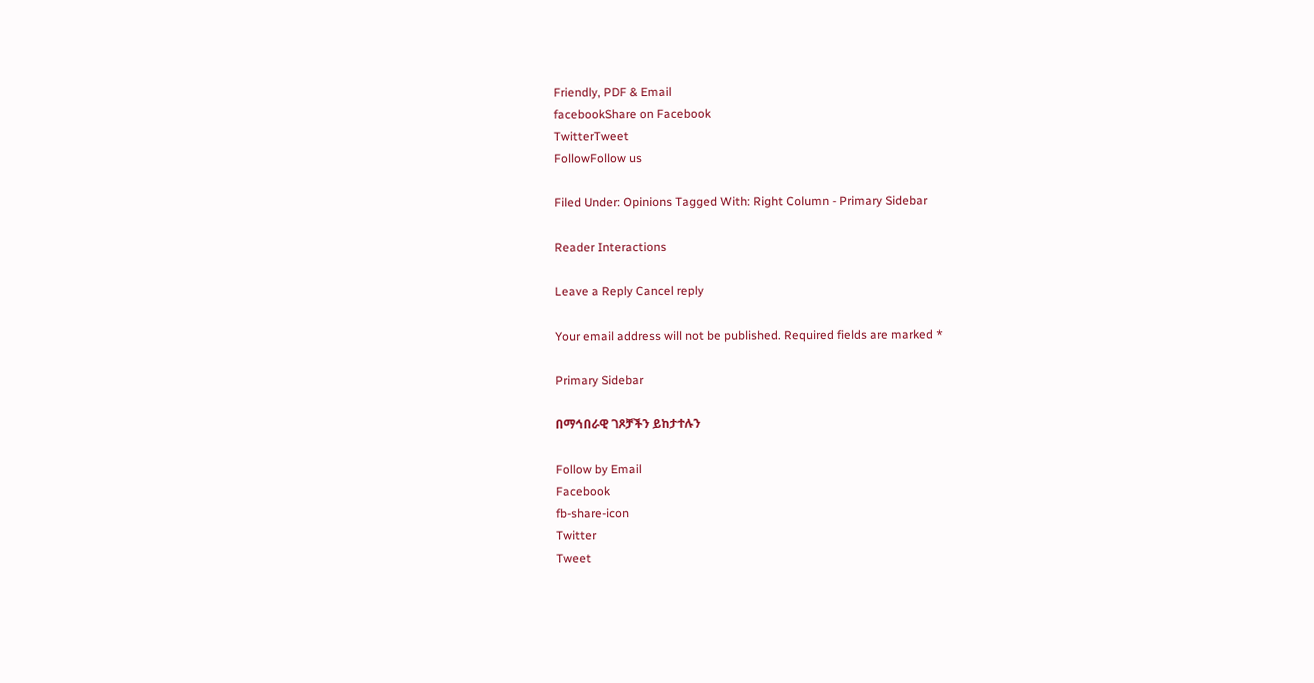Friendly, PDF & Email
facebookShare on Facebook
TwitterTweet
FollowFollow us

Filed Under: Opinions Tagged With: Right Column - Primary Sidebar

Reader Interactions

Leave a Reply Cancel reply

Your email address will not be published. Required fields are marked *

Primary Sidebar

በማኅበራዊ ገጾቻችን ይከታተሉን

Follow by Email
Facebook
fb-share-icon
Twitter
Tweet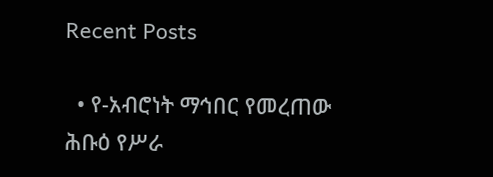Recent Posts

  • የ-አብሮነት ማኅበር የመረጠው ሕቡዕ የሥራ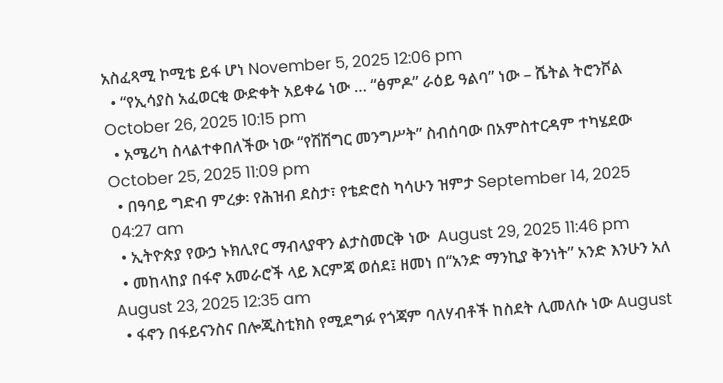አስፈጻሚ ኮሚቴ ይፋ ሆነ November 5, 2025 12:06 pm
  • “የኢሳያስ አፈወርቂ ውድቀት አይቀሬ ነው … “ፅምዶ” ራዕይ ዓልባ” ነው – ሼትል ትሮንቮል October 26, 2025 10:15 pm
  • አሜሪካ ስላልተቀበለችው ነው “የሽሽግር መንግሥት” ስብሰባው በአምስተርዳም ተካሄደው October 25, 2025 11:09 pm
  • በዓባይ ግድብ ምረቃ፡ የሕዝብ ደስታ፣ የቴድሮስ ካሳሁን ዝምታ September 14, 2025 04:27 am
  • ኢትዮጵያ የውኃ ኑክሊየር ማብላያዋን ልታስመርቅ ነው  August 29, 2025 11:46 pm
  • መከላከያ በፋኖ አመራሮች ላይ እርምጃ ወሰደ፤ ዘመነ በ“አንድ ማንኪያ ቅንነት” አንድ እንሁን አለ August 23, 2025 12:35 am
  • ፋኖን በፋይናንስና በሎጂስቲክስ የሚደግፉ የጎጃም ባለሃብቶች ከስደት ሊመለሱ ነው August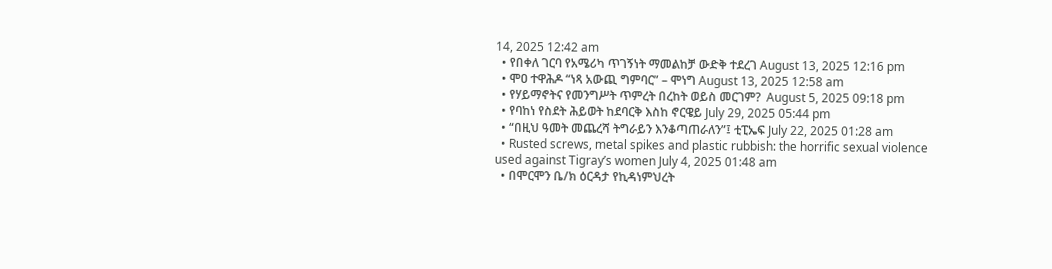14, 2025 12:42 am
  • የበቀለ ገርባ የአሜሪካ ጥገኝነት ማመልከቻ ውድቅ ተደረገ August 13, 2025 12:16 pm
  • ሞዐ ተዋሕዶ “ነጻ አውጪ ግምባር” – ሞነግ August 13, 2025 12:58 am
  • የሃይማኖትና የመንግሥት ጥምረት በረከት ወይስ መርገም?  August 5, 2025 09:18 pm
  • የባከነ የስደት ሕይወት ከደባርቅ እስከ ኖርዌይ July 29, 2025 05:44 pm
  • “በዚህ ዓመት መጨረሻ ትግራይን እንቆጣጠራለን”፤ ቲፒኤፍ July 22, 2025 01:28 am
  • Rusted screws, metal spikes and plastic rubbish: the horrific sexual violence used against Tigray’s women July 4, 2025 01:48 am
  • በሞርሞን ቤ/ክ ዕርዳታ የኪዳነምህረት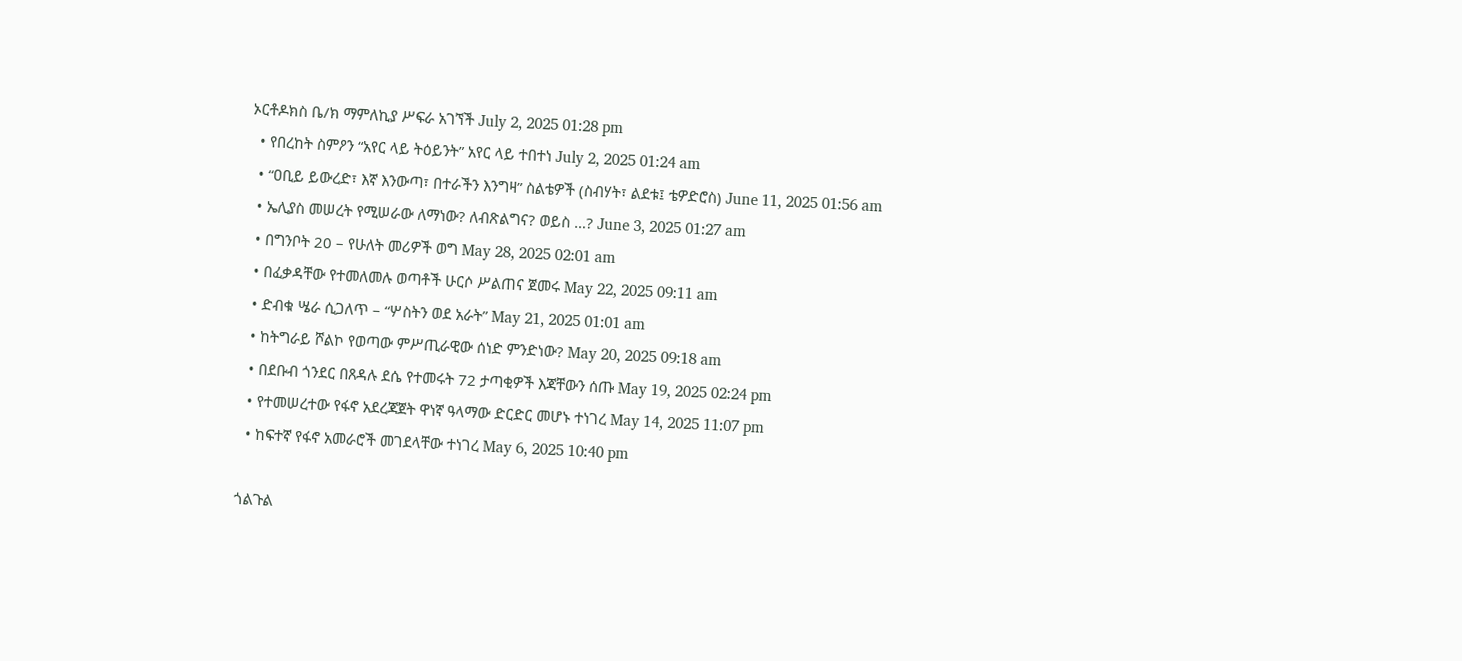ኦርቶዶክስ ቤ/ክ ማምለኪያ ሥፍራ አገኘች July 2, 2025 01:28 pm
  • የበረከት ስምዖን “አየር ላይ ትዕይንት” አየር ላይ ተበተነ July 2, 2025 01:24 am
  • “ዐቢይ ይውረድ፣ እኛ እንውጣ፣ በተራችን እንግዛ” ስልቴዎች (ስብሃት፣ ልደቱ፤ ቴዎድሮስ) June 11, 2025 01:56 am
  • ኤሊያስ መሠረት የሚሠራው ለማነው? ለብጽልግና? ወይስ …? June 3, 2025 01:27 am
  • በግንቦት 20 – የሁለት መሪዎች ወግ May 28, 2025 02:01 am
  • በፈቃዳቸው የተመለመሉ ወጣቶች ሁርሶ ሥልጠና ጀመሩ May 22, 2025 09:11 am
  • ድብቁ ሤራ ሲጋለጥ – “ሦስትን ወደ አራት” May 21, 2025 01:01 am
  • ከትግራይ ሾልኮ የወጣው ምሥጢራዊው ሰነድ ምንድነው? May 20, 2025 09:18 am
  • በደቡብ ጎንደር በጸዳሉ ደሴ የተመሩት 72 ታጣቂዎች እጃቸውን ሰጡ May 19, 2025 02:24 pm
  • የተመሠረተው የፋኖ አደረጃጀት ዋነኛ ዓላማው ድርድር መሆኑ ተነገረ May 14, 2025 11:07 pm
  • ከፍተኛ የፋኖ አመራሮች መገደላቸው ተነገረ May 6, 2025 10:40 pm

ጎልጉል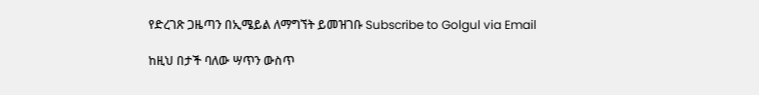የድረገጽ ጋዜጣን በኢሜይል ለማግኘት ይመዝገቡ Subscribe to Golgul via Email

ከዚህ በታች ባለው ሣጥን ውስጥ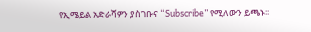የኢሜይል አድራሻዎን ያስገቡና “Subscribe” የሚለውን ይጫኑ፡፡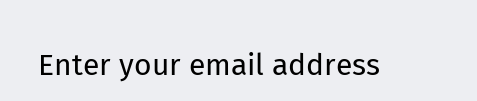Enter your email address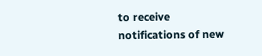to receive notifications of new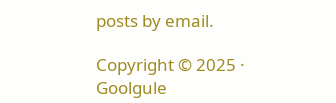posts by email.

Copyright © 2025 · Goolgule